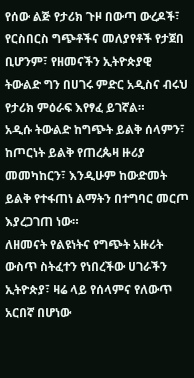የሰው ልጅ የታሪክ ጉዞ በውጣ ውረዶች፣ የርስበርስ ግጭቶችና መለያየቶች የታጀበ ቢሆንም፣ የዘመናችን ኢትዮጵያዊ ትውልድ ግን በሀገሩ ምድር አዲስና ብሩህ የታሪክ ምዕራፍ እየፃፈ ይገኛል።
አዲሱ ትውልድ ከግጭት ይልቅ ሰላምን፣ ከጦርነት ይልቅ የጠረጴዛ ዙሪያ መመካከርን፣ እንዲሁም ከውድመት ይልቅ የተፋጠነ ልማትን በተግባር መርጦ እያረጋገጠ ነው።
ለዘመናት የልዩነትና የግጭት አዙሪት ውስጥ ስትፈተን የነበረችው ሀገራችን ኢትዮጵያ፣ ዛሬ ላይ የሰላምና የለውጥ አርበኛ በሆነው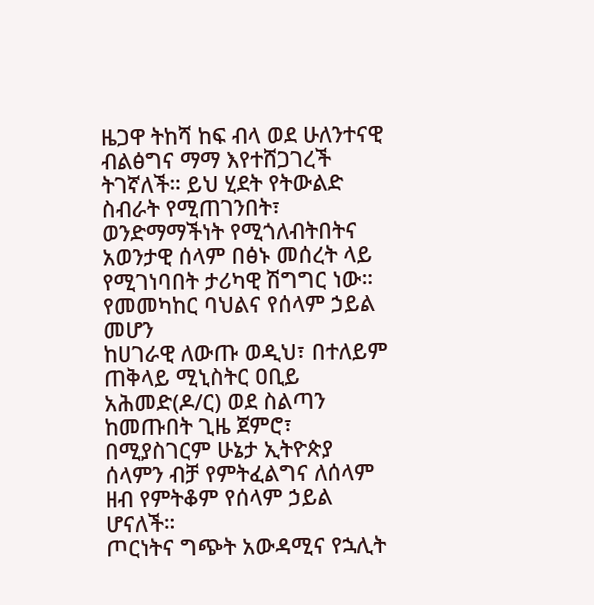ዜጋዋ ትከሻ ከፍ ብላ ወደ ሁለንተናዊ ብልፅግና ማማ እየተሸጋገረች ትገኛለች። ይህ ሂደት የትውልድ ስብራት የሚጠገንበት፣ ወንድማማችነት የሚጎለብትበትና አወንታዊ ሰላም በፅኑ መሰረት ላይ የሚገነባበት ታሪካዊ ሽግግር ነው።
የመመካከር ባህልና የሰላም ኃይል መሆን
ከሀገራዊ ለውጡ ወዲህ፣ በተለይም ጠቅላይ ሚኒስትር ዐቢይ አሕመድ(ዶ/ር) ወደ ስልጣን ከመጡበት ጊዜ ጀምሮ፣ በሚያስገርም ሁኔታ ኢትዮጵያ ሰላምን ብቻ የምትፈልግና ለሰላም ዘብ የምትቆም የሰላም ኃይል ሆናለች።
ጦርነትና ግጭት አውዳሚና የኋሊት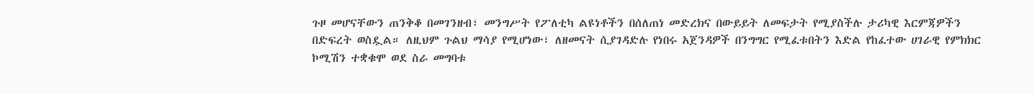ጉዞ መሆናቸውን ጠንቅቆ በመገንዘብ፣ መንግሥት የፖለቲካ ልዩነቶችን በሰለጠነ መድረክና በውይይት ለመፍታት የሚያስችሉ ታሪካዊ እርምጃዎችን በድፍረት ወስዷል። ለዚህም ጉልህ ማሳያ የሚሆነው፣ ለዘመናት ሲያገዳድሉ የነበሩ አጀንዳዎች በንግግር የሚፈቱበትን እድል የከፈተው ሀገራዊ የምክክር ኮሚሽን ተቋቁሞ ወደ ስራ መግባቱ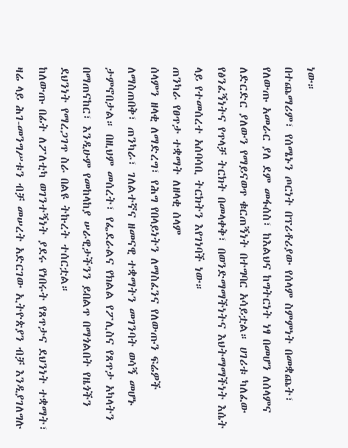ነው።
በተጨማሪም፣ የሰሜኑን ጦርነት በፕሪቶሪያው የሰላም ስምምነት በመቋጨት፣ የለውጡ አመራር ያለ ደም መፋሰስ፣ ከእልህና ከግትርነት ነፃ በመሆን ለሰላምና ለድርድር ያለውን የማይናወጥ ቁርጠኝነት በተግባር አሳይቷል። ሀገሪቱ ካለፈው የፅንፈኝነትና የጥላቻ ትርክት በመላቀቅ፣ በወንድማማችነትና እህትማማችነት እሴት ላይ የተመሰረተ አሰባሳቢ ትርክትን እየገነባች ነው።
ጠንካራ የፀጥታ ተቋማት ለዘላቂ ሰላም
ሰላምን ዘላቂ ለማድረግ፣ የሕግ የበላይነትን ለማስፈንና የለውጡን ፍሬዎች ለማስጠበቅ፣ ጠንካራ፣ ገለልተኛና ዘመናዊ ተቋማትን መገንባት ወሳኝ መሆኑ ታምኖበታል። በዚህም መሰረት፣ የፌደራልና የክልል የፖሊስና የጸጥታ አካላትን በማጠናከር፣ እንዲሁም የመከላከያ ሠራዊታችንን ይበልጥ በማጎልበት የዜጎችን ደህንነት የማረጋገጥ ስራ በልዩ ትኩረት ተሰርቷል።
ከለውጡ በፊት ለፖለቲካ ወገንተኝነት ያደሩ የነበሩት የጸጥታና ደህንነት ተቋማት፣ ዛሬ ላይ ሕገ-መንግሥቱን ብቻ መሠረት አድርገው ኢትዮጵያን ብቻ እንዲያገለግሉ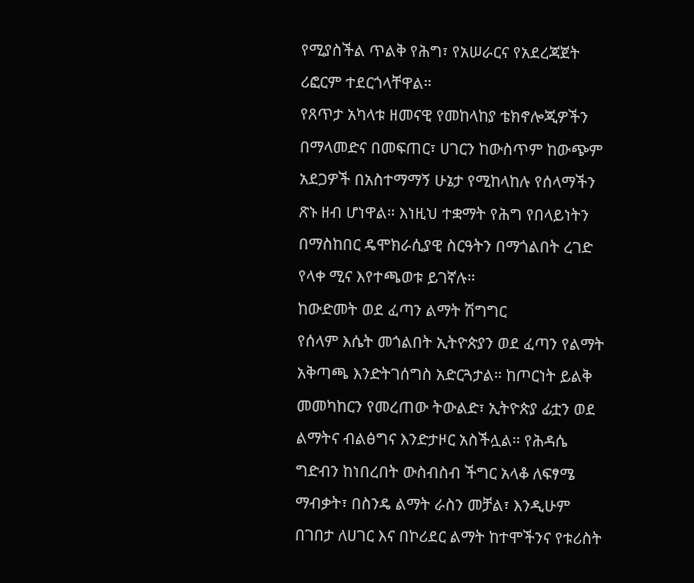የሚያስችል ጥልቅ የሕግ፣ የአሠራርና የአደረጃጀት ሪፎርም ተደርጎላቸዋል።
የጸጥታ አካላቱ ዘመናዊ የመከላከያ ቴክኖሎጂዎችን በማላመድና በመፍጠር፣ ሀገርን ከውስጥም ከውጭም አደጋዎች በአስተማማኝ ሁኔታ የሚከላከሉ የሰላማችን ጽኑ ዘብ ሆነዋል። እነዚህ ተቋማት የሕግ የበላይነትን በማስከበር ዴሞክራሲያዊ ስርዓትን በማጎልበት ረገድ የላቀ ሚና እየተጫወቱ ይገኛሉ።
ከውድመት ወደ ፈጣን ልማት ሽግግር
የሰላም እሴት መጎልበት ኢትዮጵያን ወደ ፈጣን የልማት አቅጣጫ እንድትገሰግስ አድርጓታል። ከጦርነት ይልቅ መመካከርን የመረጠው ትውልድ፣ ኢትዮጵያ ፊቷን ወደ ልማትና ብልፅግና እንድታዞር አስችሏል። የሕዳሴ ግድብን ከነበረበት ውስብስብ ችግር አላቆ ለፍፃሜ ማብቃት፣ በስንዴ ልማት ራስን መቻል፣ እንዲሁም በገበታ ለሀገር እና በኮሪደር ልማት ከተሞችንና የቱሪስት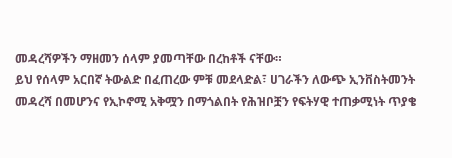መዳረሻዎችን ማዘመን ሰላም ያመጣቸው በረከቶች ናቸው።
ይህ የሰላም አርበኛ ትውልድ በፈጠረው ምቹ መደላድል፣ ሀገራችን ለውጭ ኢንቨስትመንት መዳረሻ በመሆንና የኢኮኖሚ አቅሟን በማጎልበት የሕዝቦቿን የፍትሃዊ ተጠቃሚነት ጥያቄ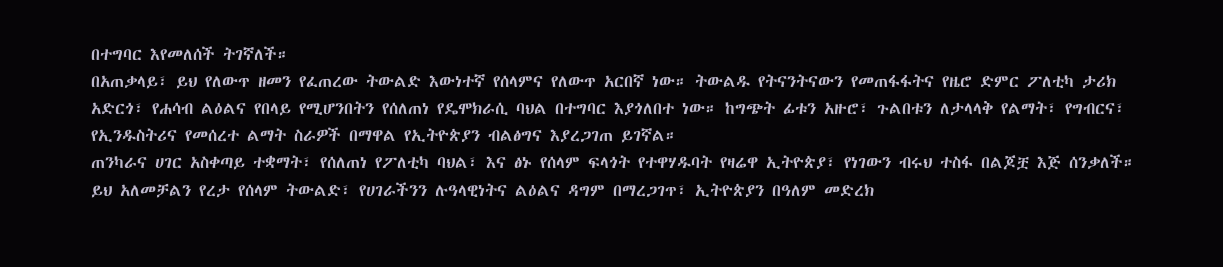በተግባር እየመለሰች ትገኛለች።
በአጠቃላይ፣ ይህ የለውጥ ዘመን የፈጠረው ትውልድ እውነተኛ የሰላምና የለውጥ አርበኛ ነው። ትውልዱ የትናንትናውን የመጠፋፋትና የዜሮ ድምር ፖለቲካ ታሪክ አድርጎ፣ የሐሳብ ልዕልና የበላይ የሚሆንበትን የሰለጠነ የዴሞክራሲ ባህል በተግባር እያጎለበተ ነው። ከግጭት ፊቱን አዙሮ፣ ጉልበቱን ለታላላቅ የልማት፣ የግብርና፣ የኢንዱስትሪና የመሰረተ ልማት ስራዎች በማዋል የኢትዮጵያን ብልፅግና እያረጋገጠ ይገኛል።
ጠንካራና ሀገር አስቀጣይ ተቋማት፣ የሰለጠነ የፖለቲካ ባህል፣ እና ፅኑ የሰላም ፍላጎት የተዋሃዱባት የዛሬዋ ኢትዮጵያ፣ የነገውን ብሩህ ተስፋ በልጆቿ እጅ ሰንቃለች። ይህ አለመቻልን የረታ የሰላም ትውልድ፣ የሀገራችንን ሉዓላዊነትና ልዕልና ዳግም በማረጋገጥ፣ ኢትዮጵያን በዓለም መድረክ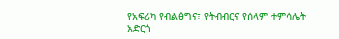የአፍሪካ የብልፅግና፣ የትብብርና የሰላም ተምሳሌት አድርጎ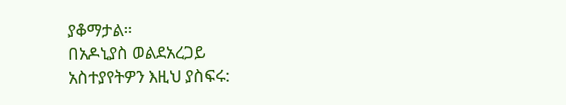ያቆማታል።
በአዶኒያስ ወልደአረጋይ
አስተያየትዎን እዚህ ያስፍሩ: